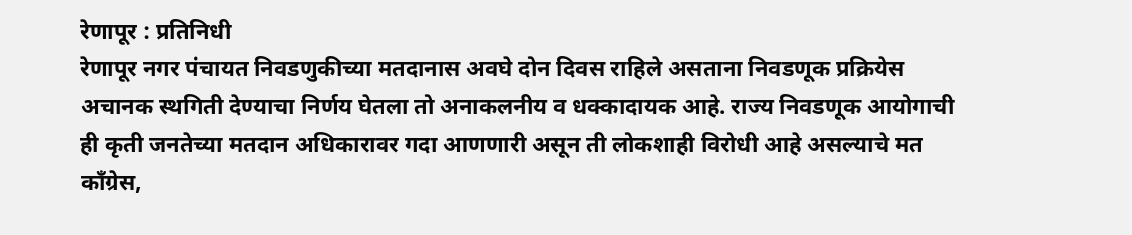रेणापूर : प्रतिनिधी
रेणापूर नगर पंचायत निवडणुकीच्या मतदानास अवघे दोन दिवस राहिले असताना निवडणूक प्रक्रियेस अचानक स्थगिती देण्याचा निर्णय घेतला तो अनाकलनीय व धक्कादायक आहे. राज्य निवडणूक आयोगाची ही कृती जनतेच्या मतदान अधिकारावर गदा आणणारी असून ती लोकशाही विरोधी आहे असल्याचे मत काँग्रेस,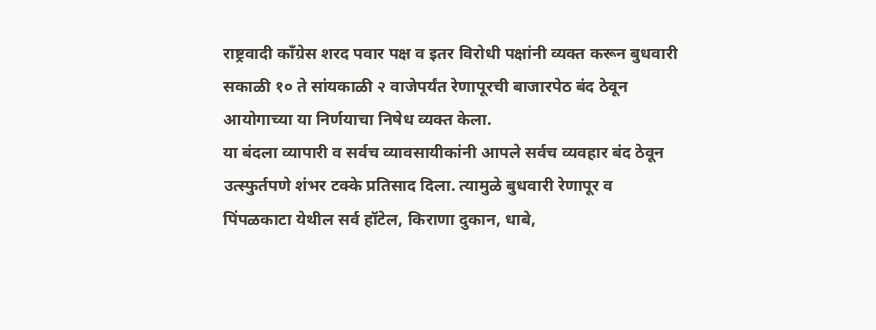राष्ट्रवादी काँग्रेस शरद पवार पक्ष व इतर विरोधी पक्षांनी व्यक्त करून बुधवारी सकाळी १० ते सांयकाळी २ वाजेपर्यंत रेणापूरची बाजारपेठ बंद ठेवून आयोगाच्या या निर्णयाचा निषेध व्यक्त केला.
या बंदला व्यापारी व सर्वच व्यावसायीकांनी आपले सर्वच व्यवहार बंद ठेवून उत्स्फुर्तपणे शंभर टक्के प्रतिसाद दिला. त्यामुळे बुधवारी रेणापूर व पिंपळकाटा येथील सर्व हॉटेल, किराणा दुकान, धाबे,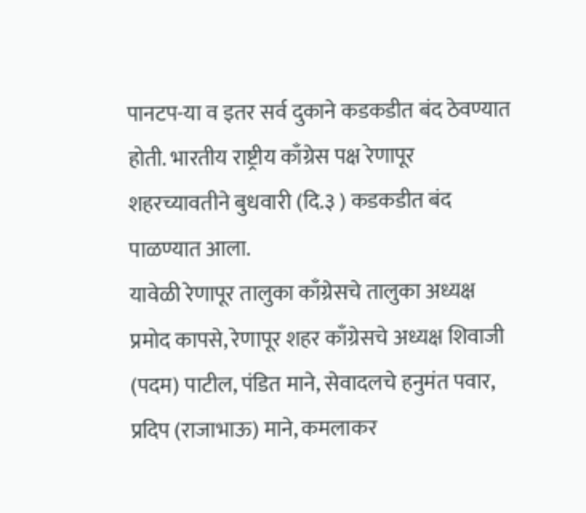पानटप-या व इतर सर्व दुकाने कडकडीत बंद ठेवण्यात होती. भारतीय राष्ट्रीय काँग्रेस पक्ष रेणापूर शहरच्यावतीने बुधवारी (दि.३ ) कडकडीत बंद पाळण्यात आला.
यावेळी रेणापूर तालुका काँग्रेसचे तालुका अध्यक्ष प्रमोद कापसे, रेणापूर शहर काँग्रेसचे अध्यक्ष शिवाजी (पदम) पाटील, पंडित माने, सेवादलचे हनुमंत पवार, प्रदिप (राजाभाऊ) माने, कमलाकर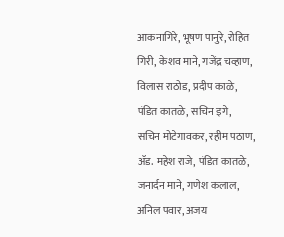आकनागिरे, भूषण पानुरे, रोहित गिरी, केशव माने, गजेंद्र चव्हाण, विलास राठोड, प्रदीप काळे, पंडित कातळे, सचिन इगे, सचिन मोटेगावकर, रहीम पठाण, ॲड. महेश राजे, पंडित कातळे, जनार्दन माने, गणेश कलाल, अनिल पवार, अजय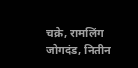चक्रे, रामलिंग जोगदंड, नितीन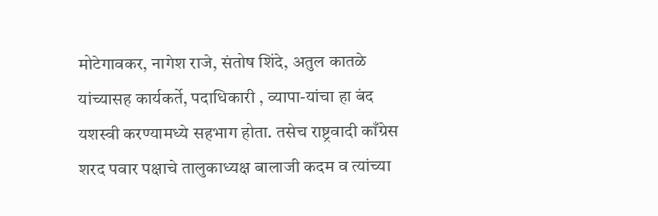मोटेगावकर, नागेश राजे, संतोष शिंदे, अतुल कातळे यांच्यासह कार्यकर्ते, पदाधिकारी , व्यापा-यांचा हा बंद यशस्वी करण्यामध्ये सहभाग होता. तसेच राष्ट्रवादी काँग्रेस शरद पवार पक्षाचे तालुकाध्यक्ष बालाजी कदम व त्यांच्या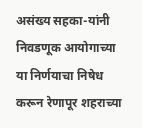असंख्य सहका-यांनी निवडणूक आयोगाच्या या निर्णयाचा निषेध करून रेणापूर शहराच्या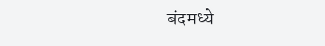बंदमध्ये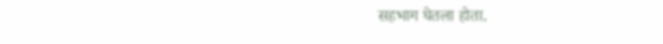सहभाग घेतला होता.